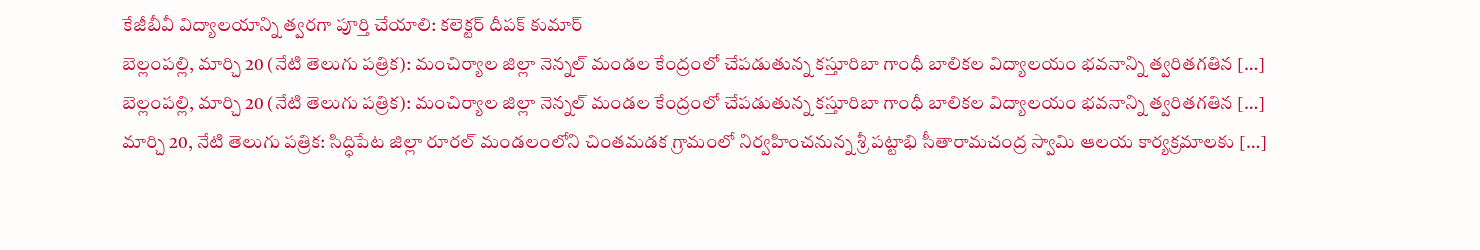కేజీబీవీ విద్యాలయాన్ని త్వరగా పూర్తి చేయాలి: కలెక్టర్ దీపక్ కుమార్
బెల్లంపల్లి, మార్చి 20 (నేటి తెలుగు పత్రిక): మంచిర్యాల జిల్లా నెన్నల్ మండల కేంద్రంలో చేపడుతున్న కస్తూరిబా గాంధీ బాలికల విద్యాలయం భవనాన్ని త్వరితగతిన […]
బెల్లంపల్లి, మార్చి 20 (నేటి తెలుగు పత్రిక): మంచిర్యాల జిల్లా నెన్నల్ మండల కేంద్రంలో చేపడుతున్న కస్తూరిబా గాంధీ బాలికల విద్యాలయం భవనాన్ని త్వరితగతిన […]
మార్చి 20, నేటి తెలుగు పత్రిక: సిద్ధిపేట జిల్లా రూరల్ మండలంలోని చింతమడక గ్రామంలో నిర్వహించనున్న శ్రీ పట్టాభి సీతారామచంద్ర స్వామి ఆలయ కార్యక్రమాలకు […]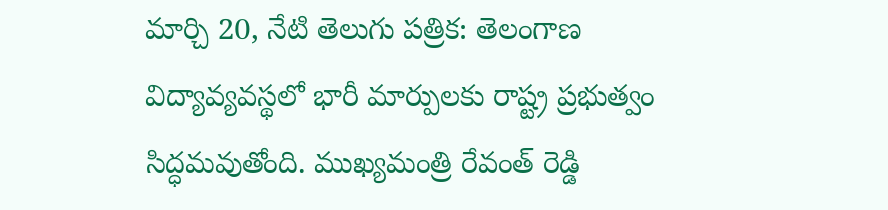మార్చి 20, నేటి తెలుగు పత్రిక: తెలంగాణ విద్యావ్యవస్థలో భారీ మార్పులకు రాష్ట్ర ప్రభుత్వం సిద్ధమవుతోంది. ముఖ్యమంత్రి రేవంత్ రెడ్డి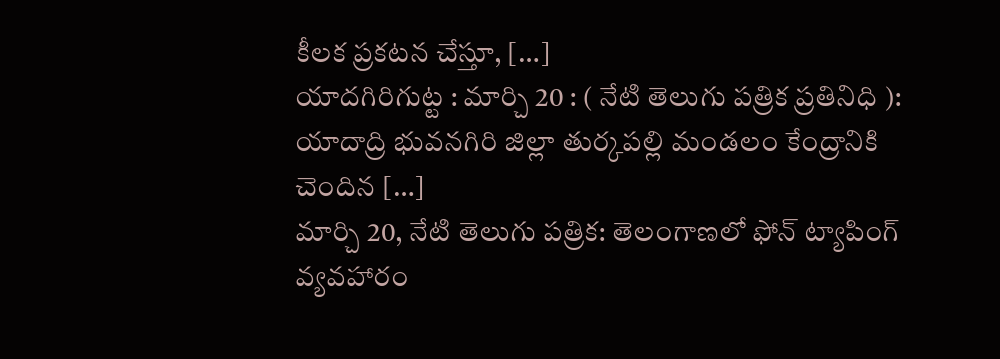కీలక ప్రకటన చేస్తూ, […]
యాదగిరిగుట్ట : మార్చి 20 : ( నేటి తెలుగు పత్రిక ప్రతినిధి ): యాదాద్రి భువనగిరి జిల్లా తుర్కపల్లి మండలం కేంద్రానికి చెందిన […]
మార్చి 20, నేటి తెలుగు పత్రిక: తెలంగాణలో ఫోన్ ట్యాపింగ్ వ్యవహారం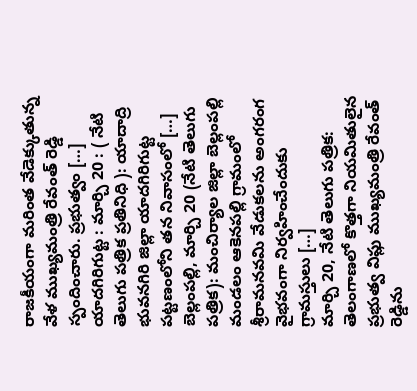రాజకీయంగా మరింత వేడెక్కుతున్న వేళ ముఖ్యమంత్రి రేవంత్ రెడ్డి స్పందించారు. ప్రభుత్వం […]
యాదగిరిగుట్ట : మార్చి 20 : ( నేటి తెలుగు పత్రిక ప్రతినిధి ): యాదాద్రి భువనగిరి జిల్లా యాదగిరిగుట్ట పట్టణంలోని తన నివాసంలో […]
బెల్లంపల్లి, మార్చి 20 (నేటి తెలుగు పత్రిక): మంచిర్యాల జిల్లా బెల్లంపల్లి మండలం ఆకెనపల్లి గ్రామంలో శ్రీరామనవమి వేడుకలను అంగరంగ వైభవంగా నిర్వహించేందుకు గ్రామస్తులు […]
మార్చి 20, నేటి తెలుగు పత్రిక: తెలంగాణలో కొత్తగా నియమితులైన ప్రభుత్వ విప్లు ముఖ్యమంత్రి రేవంత్ రెడ్డిను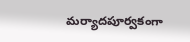మర్యాదపూర్వకంగా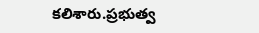కలిశారు.ప్రభుత్వ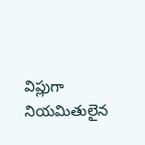విప్లుగా నియమితులైన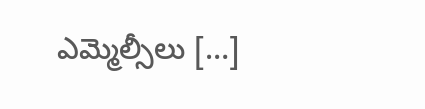ఎమ్మెల్సీలు […]